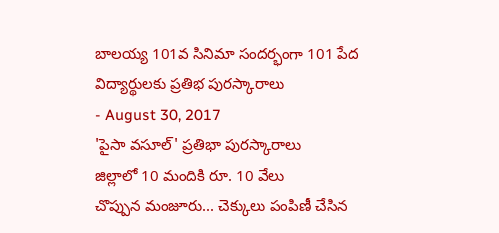బాలయ్య 101వ సినిమా సందర్భంగా 101 పేద విద్యార్థులకు ప్రతిభ పురస్కారాలు
- August 30, 2017
'పైసా వసూల్' ప్రతిభా పురస్కారాలు
జిల్లాలో 10 మందికి రూ. 10 వేలు
చొప్పున మంజూరు... చెక్కులు పంపిణీ చేసిన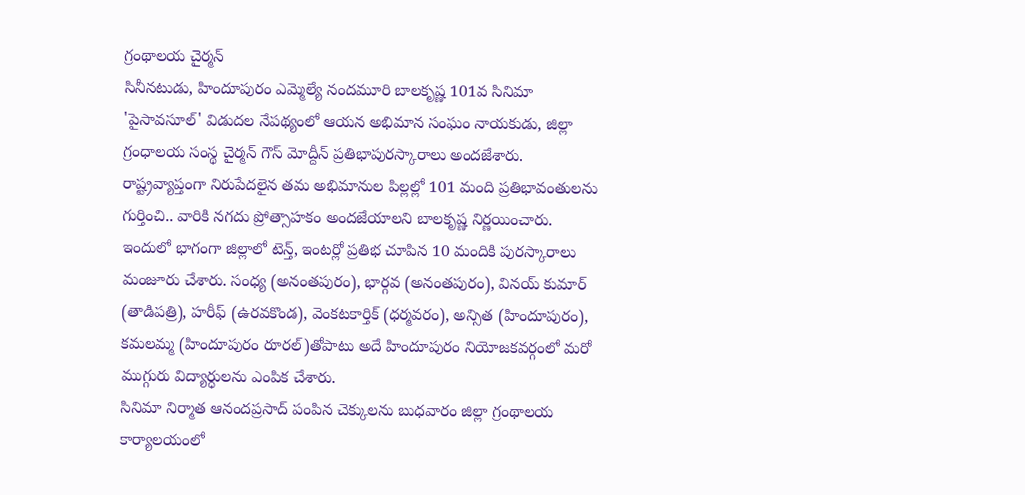గ్రంథాలయ చైర్మన్
సినీనటుడు, హిందూపురం ఎమ్మెల్యే నందమూరి బాలకృష్ణ 101వ సినిమా 'పైసావసూల్' విడుదల నేపథ్యంలో ఆయన అభిమాన సంఘం నాయకుడు, జిల్లా గ్రంధాలయ సంస్థ చైర్మన్ గౌస్ మోద్దీన్ ప్రతిభాపురస్కారాలు అందజేశారు. రాష్ట్రవ్యాప్తంగా నిరుపేదలైన తమ అభిమానుల పిల్లల్లో 101 మంది ప్రతిభావంతులను గుర్తించి.. వారికి నగదు ప్రోత్సాహకం అందజేయాలని బాలకృష్ణ నిర్ణయించారు. ఇందులో భాగంగా జిల్లాలో టెన్త్, ఇంటర్లో ప్రతిభ చూపిన 10 మందికి పురస్కారాలు మంజూరు చేశారు. సంధ్య (అనంతపురం), భార్గవ (అనంతపురం), వినయ్ కుమార్ (తాడిపత్రి), హరీఫ్ (ఉరవకొండ), వెంకటకార్తిక్ (ధర్మవరం), అన్సిత (హిందూపురం), కమలమ్మ (హిందూపురం రూరల్)తోపాటు అదే హిందూపురం నియోజకవర్గంలో మరో ముగ్గురు విద్యార్ధులను ఎంపిక చేశారు.
సినిమా నిర్మాత ఆనందప్రసాద్ పంపిన చెక్కులను బుధవారం జిల్లా గ్రంథాలయ కార్యాలయంలో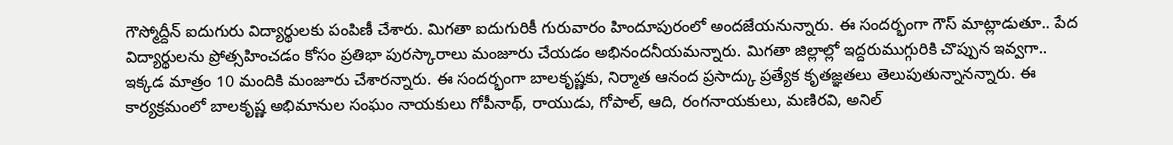గౌస్మోద్దీన్ ఐదుగురు విద్యార్థులకు పంపిణీ చేశారు. మిగతా ఐదుగురికీ గురువారం హిందూపురంలో అందజేయనున్నారు. ఈ సందర్భంగా గౌస్ మాట్లాడుతూ.. పేద విద్యార్థులను ప్రోత్సహించడం కోసం ప్రతిభా పురస్కారాలు మంజూరు చేయడం అభినందనీయమన్నారు. మిగతా జిల్లాల్లో ఇద్దరుముగ్గురికి చొప్పున ఇవ్వగా.. ఇక్కడ మాత్రం 10 మందికి మంజూరు చేశారన్నారు. ఈ సందర్భంగా బాలకృష్ణకు, నిర్మాత ఆనంద ప్రసాద్కు ప్రత్యేక కృతజ్ఞతలు తెలుపుతున్నానన్నారు. ఈ కార్యక్రమంలో బాలకృష్ణ అభిమానుల సంఘం నాయకులు గోపీనాథ్, రాయుడు, గోపాల్, ఆది, రంగనాయకులు, మణిరవి, అనిల్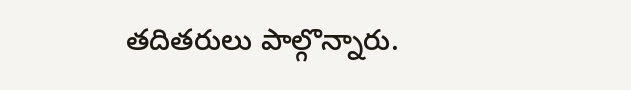తదితరులు పాల్గొన్నారు.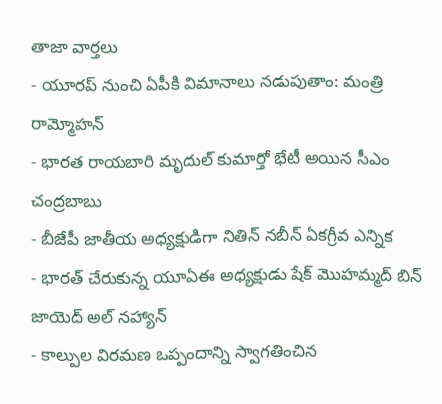తాజా వార్తలు
- యూరప్ నుంచి ఏపీకి విమానాలు నడుపుతాం: మంత్రి రామ్మోహన్
- భారత రాయబారి మృదుల్ కుమార్తో భేటీ అయిన సీఎం చంద్రబాబు
- బీజేపీ జాతీయ అధ్యక్షుడిగా నితిన్ నబీన్ ఏకగ్రీవ ఎన్నిక
- భారత్ చేరుకున్న యూఏఈ అధ్యక్షుడు షేక్ మొహమ్మద్ బిన్ జాయెద్ అల్ నహ్యాన్
- కాల్పుల విరమణ ఒప్పందాన్ని స్వాగతించిన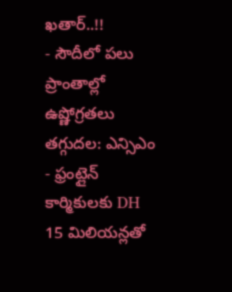ఖతార్..!!
- సౌదీలో పలు ప్రాంతాల్లో ఉష్ణోగ్రతలు తగ్గుదల: ఎన్సిఎం
- ఫ్రంట్లైన్ కార్మికులకు DH 15 మిలియన్లతో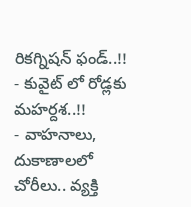రికగ్నిషన్ ఫండ్..!!
- కువైట్ లో రోడ్లకు మహర్దశ..!!
- వాహనాలు, దుకాణాలలో చోరీలు.. వ్యక్తి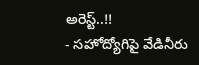అరెస్ట్..!!
- సహోద్యోగిపై వేడినీరు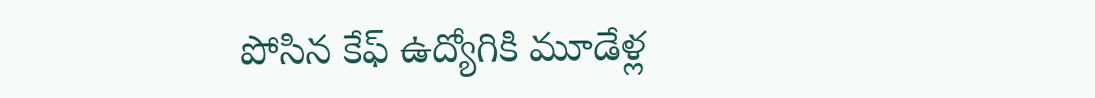పోసిన కేఫ్ ఉద్యోగికి మూడేళ్ల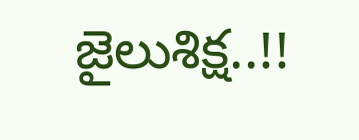జైలుశిక్ష..!!